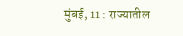मुंबई, 11 : राज्यातील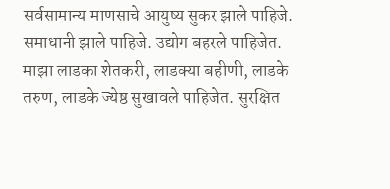सर्वसामान्य माणसाचे आयुष्य सुकर झाले पाहिजे. समाधानी झाले पाहिजे. उद्योग बहरले पाहिजेत. माझा लाडका शेतकरी, लाडक्या बहीणी, लाडके तरुण, लाडके ज्येष्ठ सुखावले पाहिजेत. सुरक्षित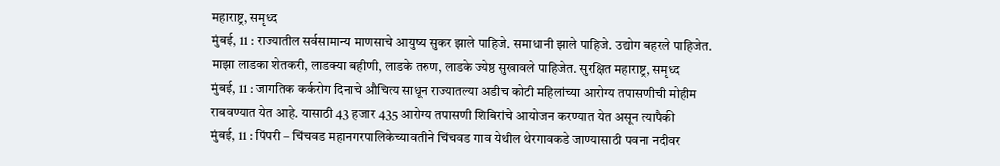महाराष्ट्र, समृध्द
मुंबई, 11 : राज्यातील सर्वसामान्य माणसाचे आयुष्य सुकर झाले पाहिजे. समाधानी झाले पाहिजे. उद्योग बहरले पाहिजेत. माझा लाडका शेतकरी, लाडक्या बहीणी, लाडके तरुण, लाडके ज्येष्ठ सुखावले पाहिजेत. सुरक्षित महाराष्ट्र, समृध्द
मुंबई, 11 : जागतिक कर्करोग दिनाचे औचित्य साधून राज्यातल्या अडीच कोटी महिलांच्या आरोग्य तपासणीची मोहीम राबवण्यात येत आहे. यासाठी 43 हजार 435 आरोग्य तपासणी शिबिरांचे आयोजन करण्यात येत असून त्यापैकी
मुंबई, 11 : पिंपरी – चिंचवड महानगरपालिकेच्यावतीने चिंचवड गाव येथील थेरगावकडे जाण्यासाठी पवना नदीवर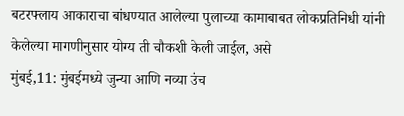बटरफ्लाय आकाराचा बांधण्यात आलेल्या पुलाच्या कामाबाबत लोकप्रतिनिधी यांनी केलेल्या मागणीनुसार योग्य ती चौकशी केली जाईल, असे
मुंबई,11: मुंबईमध्ये जुन्या आणि नव्या उंच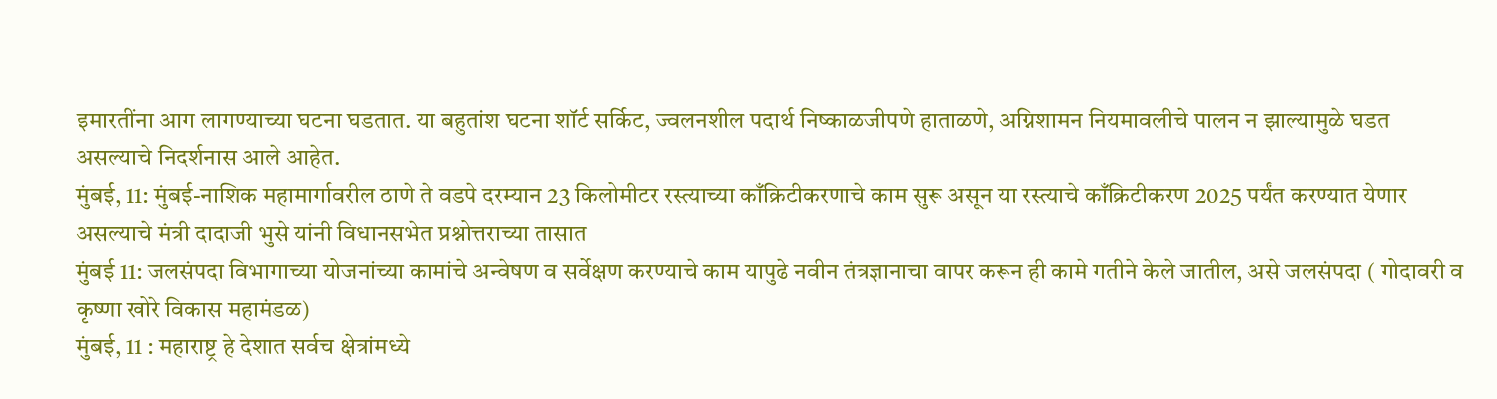इमारतींना आग लागण्याच्या घटना घडतात. या बहुतांश घटना शॉर्ट सर्किट, ज्वलनशील पदार्थ निष्काळजीपणे हाताळणे, अग्निशामन नियमावलीचे पालन न झाल्यामुळे घडत असल्याचे निदर्शनास आले आहेत.
मुंबई, 11: मुंबई-नाशिक महामार्गावरील ठाणे ते वडपे दरम्यान 23 किलोमीटर रस्त्याच्या काँक्रिटीकरणाचे काम सुरू असून या रस्त्याचे काँक्रिटीकरण 2025 पर्यंत करण्यात येणार असल्याचे मंत्री दादाजी भुसे यांनी विधानसभेत प्रश्नोत्तराच्या तासात
मुंबई 11: जलसंपदा विभागाच्या योजनांच्या कामांचे अन्वेषण व सर्वेक्षण करण्याचे काम यापुढे नवीन तंत्रज्ञानाचा वापर करून ही कामे गतीने केले जातील, असे जलसंपदा ( गोदावरी व कृष्णा खोरे विकास महामंडळ)
मुंबई, 11 : महाराष्ट्र हे देशात सर्वच क्षेत्रांमध्ये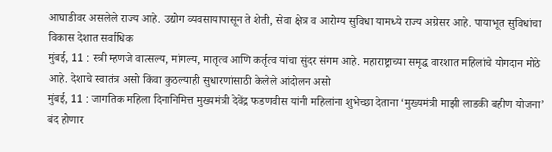आघाडीवर असलेले राज्य आहे. उद्योग व्यवसायापासून ते शेती, सेवा क्षेत्र व आरोग्य सुविधा यामध्ये राज्य अग्रेसर आहे. पायाभूत सुविधांचा विकास देशात सर्वाधिक
मुंबई, 11 : स्त्री म्हणजे वात्सल्य, मांगल्य, मातृत्व आणि कर्तृत्व यांचा सुंदर संगम आहे. महाराष्ट्राच्या समृद्ध वारशात महिलांचे योगदान मोठे आहे. देशाचे स्वातंत्र असो किंवा कुठल्याही सुधारणांसाठी केलेले आंदोलन असो
मुंबई, 11 : जागतिक महिला दिनानिमित्त मुख्यमंत्री देवेंद्र फडणवीस यांनी महिलांना शुभेच्छा देताना ‘मुख्यमंत्री माझी लाडकी बहीण योजना’ बंद होणार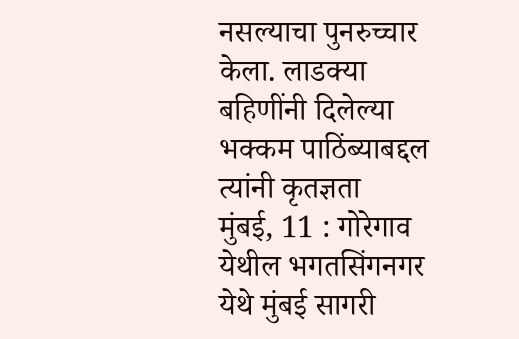नसल्याचा पुनरुच्चार केला. लाडक्या बहिणींनी दिलेल्या भक्कम पाठिंब्याबद्दल त्यांनी कृतज्ञता
मुंबई, 11 : गोरेगाव येथील भगतसिंगनगर येथे मुंबई सागरी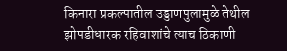किनारा प्रकल्पातील उड्डाणपुलामुळे तेथील झोपडीधारक रहिवाशांचे त्याच ठिकाणी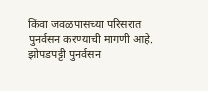किंवा जवळपासच्या परिसरात पुनर्वसन करण्याची मागणी आहे. झोपडपट्टी पुनर्वसन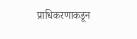प्राधिकरणाकडून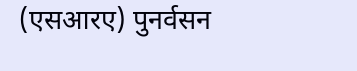(एसआरए) पुनर्वसन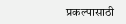प्रकल्पासाठी